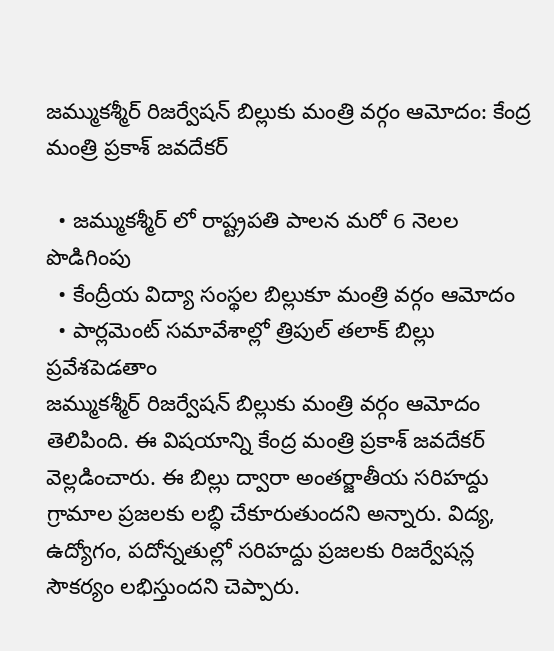జమ్ముకశ్మీర్ రిజర్వేషన్ బిల్లుకు మంత్రి వర్గం ఆమోదం: కేంద్ర మంత్రి ప్రకాశ్ జవదేకర్

  • జమ్ముకశ్మీర్ లో రాష్ట్రపతి పాలన మరో 6 నెలల పొడిగింపు
  • కేంద్రీయ విద్యా సంస్థల బిల్లుకూ మంత్రి వర్గం ఆమోదం
  • పార్లమెంట్ సమావేశాల్లో త్రిపుల్ తలాక్ బిల్లు ప్రవేశపెడతాం
జమ్ముకశ్మీర్ రిజర్వేషన్ బిల్లుకు మంత్రి వర్గం ఆమోదం తెలిపింది. ఈ విషయాన్ని కేంద్ర మంత్రి ప్రకాశ్ జవదేకర్ వెల్లడించారు. ఈ బిల్లు ద్వారా అంతర్జాతీయ సరిహద్దు గ్రామాల ప్రజలకు లబ్ధి చేకూరుతుందని అన్నారు. విద్య, ఉద్యోగం, పదోన్నతుల్లో సరిహద్దు ప్రజలకు రిజర్వేషన్ల సౌకర్యం లభిస్తుందని చెప్పారు.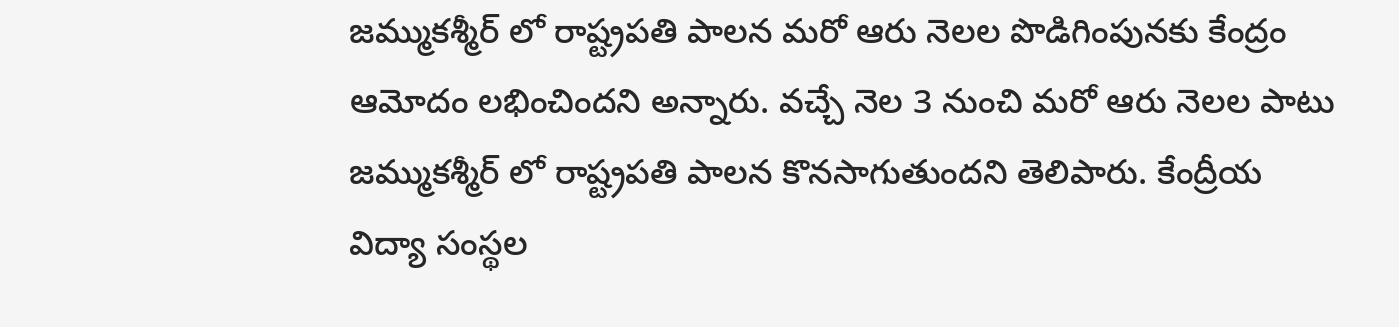జమ్ముకశ్మీర్ లో రాష్ట్రపతి పాలన మరో ఆరు నెలల పొడిగింపునకు కేంద్రం ఆమోదం లభించిందని అన్నారు. వచ్చే నెల 3 నుంచి మరో ఆరు నెలల పాటు జమ్ముకశ్మీర్ లో రాష్ట్రపతి పాలన కొనసాగుతుందని తెలిపారు. కేంద్రీయ విద్యా సంస్థల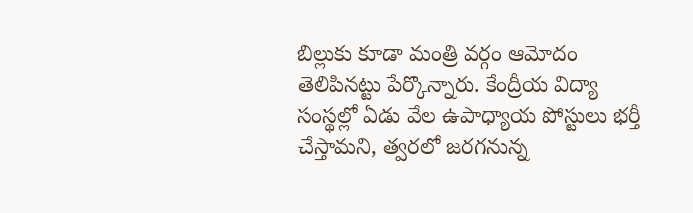బిల్లుకు కూడా మంత్రి వర్గం ఆమోదం తెలిపినట్టు పేర్కొన్నారు. కేంద్రీయ విద్యా సంస్థల్లో ఏడు వేల ఉపాధ్యాయ పోస్టులు భర్తీ చేస్తామని, త్వరలో జరగనున్న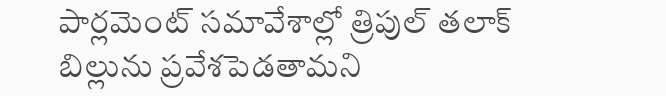పార్లమెంట్ సమావేశాల్లో త్రిపుల్ తలాక్ బిల్లును ప్రవేశపెడతామని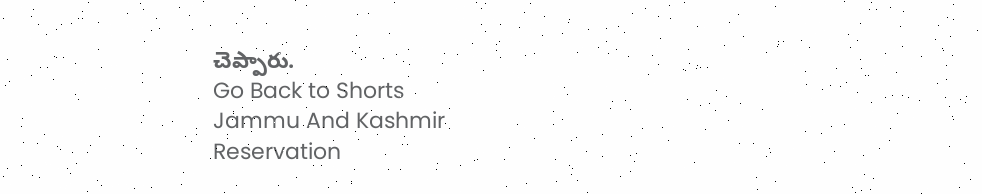చెప్పారు.
Go Back to Shorts
Jammu And Kashmir
Reservation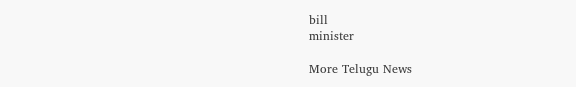bill
minister

More Telugu News